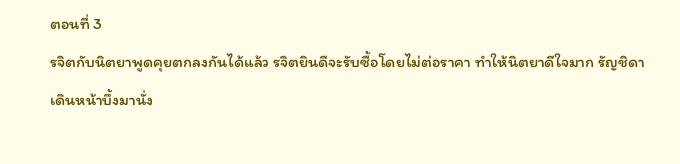ตอนที่ 3
รจิตกับนิตยาพูดคุยตกลงกันได้แล้ว รจิตยินดีจะรับซื้อโดยไม่ต่อราคา ทำให้นิตยาดีใจมาก รัญชิดาเดินหน้าบึ้งมานั่ง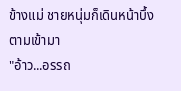ข้างแม่ ชายหนุ่มก็เดินหน้าบึ้งตามเข้ามา
"อ้าว...อรรถ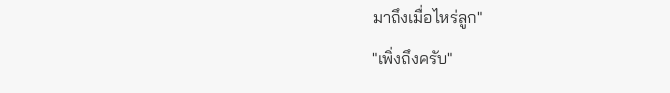มาถึงเมื่อไหร่ลูก"
"เพิ่งถึงครับ"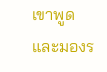เขาพูดและมองร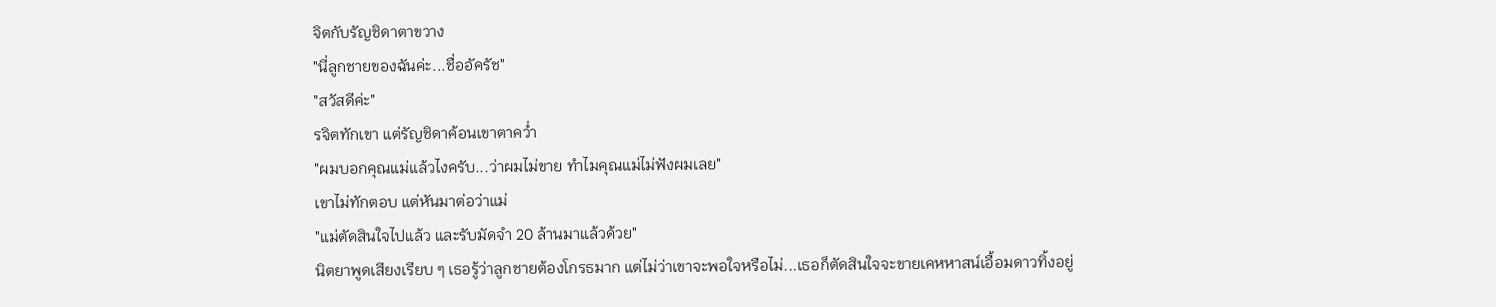จิตกับรัญชิดาตาขวาง
"นี่ลูกชายของฉันค่ะ...ชื่ออัครัช"
"สวัสดีค่ะ"
รจิตทักเขา แต่รัญชิดาค้อนเขาตาคว่ำ
"ผมบอกคุณแม่แล้วไงครับ...ว่าผมไม่ขาย ทำไมคุณแม่ไม่ฟังผมเลย"
เขาไม่ทักตอบ แต่หันมาต่อว่าแม่
"แม่ตัดสินใจไปแล้ว และรับมัดจำ 20 ล้านมาแล้วด้วย"
นิตยาพูดเสียงเรียบ ๆ เธอรู้ว่าลูกชายต้องโกรธมาก แต่ไม่ว่าเขาจะพอใจหรือไม่...เธอก็ตัดสินใจจะขายเคหหาสน์เอื้อมดาวทิ้งอยู่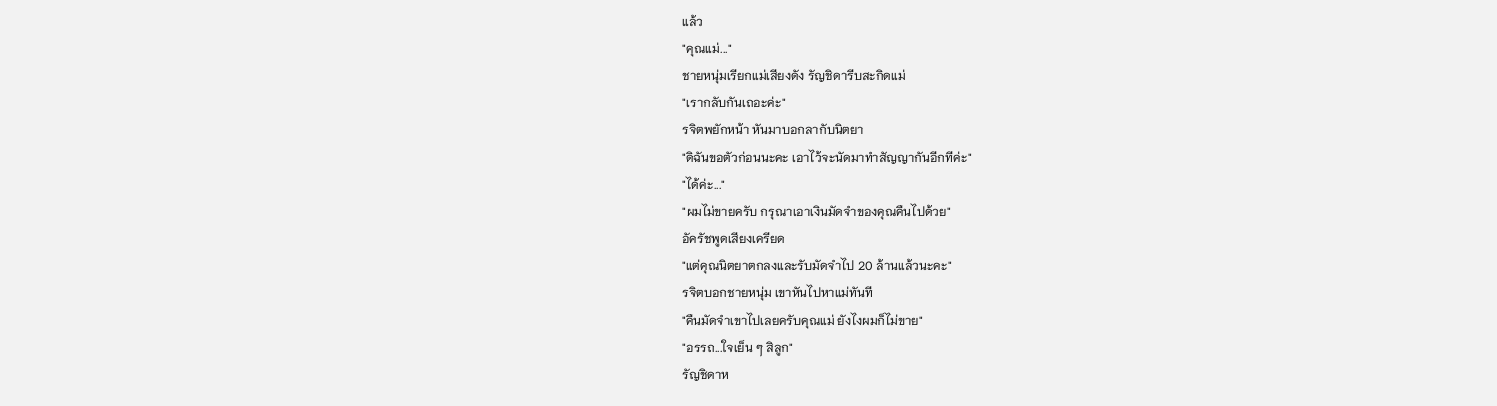แล้ว
"คุณแม่..."
ชายหนุ่มเรียกแม่เสียงดัง รัญชิดารีบสะกิดแม่
"เรากลับกันเถอะค่ะ"
รจิตพยักหน้า หันมาบอกลากับนิตยา
"ดิฉันขอตัวก่อนนะคะ เอาไว้จะนัดมาทำสัญญากันอีกทีค่ะ"
"ได้ค่ะ..."
"ผมไม่ขายครับ กรุณาเอาเงินมัดจำของคุณคืนไปด้วย"
อัครัชพูดเสียงเครียด
"แต่คุณนิตยาตกลงและรับมัดจำไป 20 ล้านแล้วนะคะ"
รจิตบอกชายหนุ่ม เขาหันไปหาแม่ทันที
"คืนมัดจำเขาไปเลยครับคุณแม่ ยังไงผมก็ไม่ขาย"
"อรรถ...ใจเย็น ๆ สิลูก"
รัญชิดาห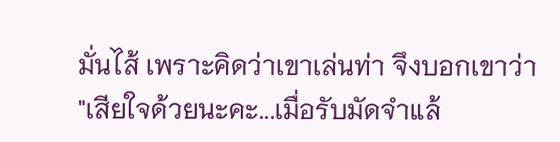มั่นไส้ เพราะคิดว่าเขาเล่นท่า จึงบอกเขาว่า
"เสียใจด้วยนะคะ...เมื่อรับมัดจำแล้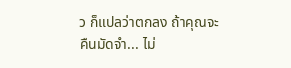ว ก็แปลว่าตกลง ถ้าคุณจะคืนมัดจำ... ไม่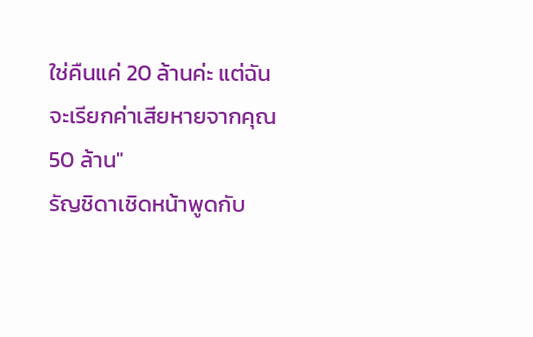ใช่คืนแค่ 20 ล้านค่ะ แต่ฉันจะเรียกค่าเสียหายจากคุณ 50 ล้าน"
รัญชิดาเชิดหน้าพูดกับ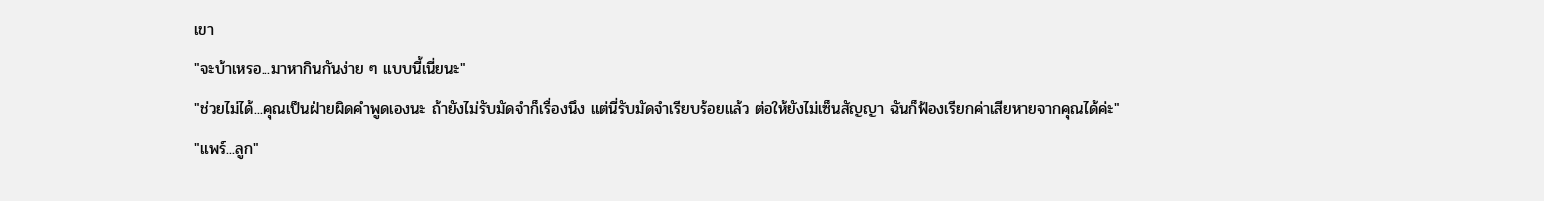เขา
"จะบ้าเหรอ...มาหากินกันง่าย ๆ แบบนี้เนี่ยนะ"
"ช่วยไม่ได้...คุณเป็นฝ่ายผิดคำพูดเองนะ ถ้ายังไม่รับมัดจำก็เรื่องนึง แต่นี่รับมัดจำเรียบร้อยแล้ว ต่อให้ยังไม่เซ็นสัญญา ฉันก็ฟ้องเรียกค่าเสียหายจากคุณได้ค่ะ"
"แพร์...ลูก"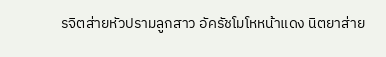รจิตส่ายหัวปรามลูกสาว อัครัชโมโหหน้าแดง นิตยาส่าย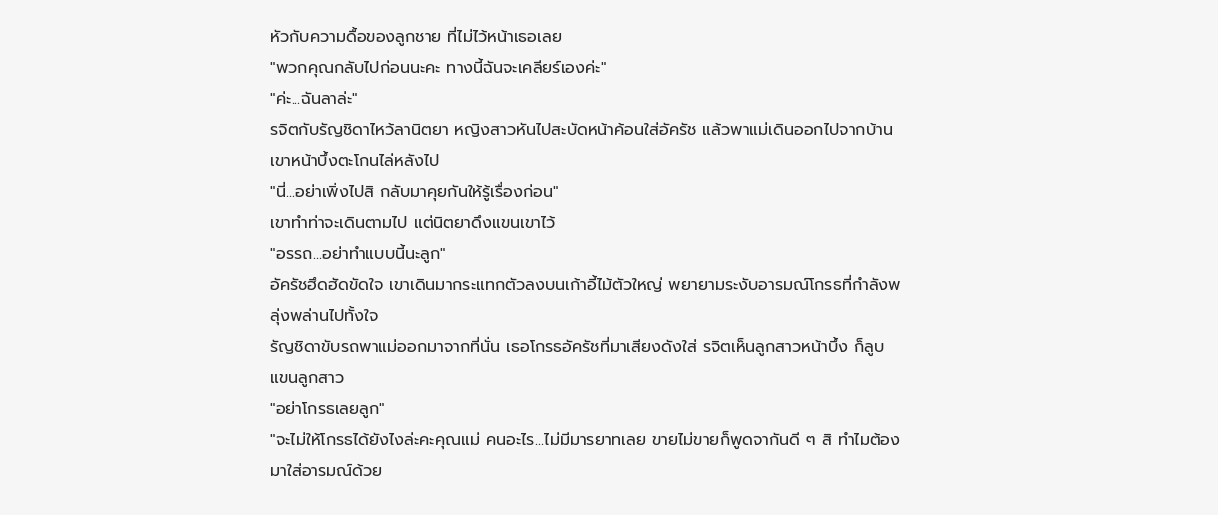หัวกับความดื้อของลูกชาย ที่ไม่ไว้หน้าเธอเลย
"พวกคุณกลับไปก่อนนะคะ ทางนี้ฉันจะเคลียร์เองค่ะ"
"ค่ะ...ฉันลาล่ะ"
รจิตกับรัญชิดาไหว้ลานิตยา หญิงสาวหันไปสะบัดหน้าค้อนใส่อัครัช แล้วพาแม่เดินออกไปจากบ้าน เขาหน้าบึ้งตะโกนไล่หลังไป
"นี่...อย่าเพิ่งไปสิ กลับมาคุยกันให้รู้เรื่องก่อน"
เขาทำท่าจะเดินตามไป แต่นิตยาดึงแขนเขาไว้
"อรรถ...อย่าทำแบบนี้นะลูก"
อัครัชฮึดฮัดขัดใจ เขาเดินมากระแทกตัวลงบนเก้าอี้ไม้ตัวใหญ่ พยายามระงับอารมณ์โกรธที่กำลังพลุ่งพล่านไปทั้งใจ
รัญชิดาขับรถพาแม่ออกมาจากที่นั่น เธอโกรธอัครัชที่มาเสียงดังใส่ รจิตเห็นลูกสาวหน้าบึ้ง ก็ลูบแขนลูกสาว
"อย่าโกรธเลยลูก"
"จะไม่ให้โกรธได้ยังไงล่ะคะคุณแม่ คนอะไร...ไม่มีมารยาทเลย ขายไม่ขายก็พูดจากันดี ๆ สิ ทำไมต้องมาใส่อารมณ์ด้วย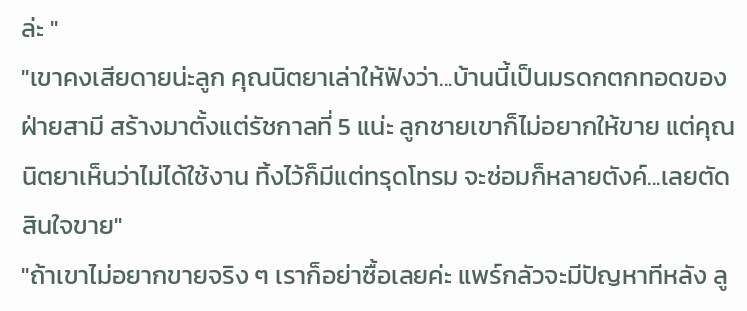ล่ะ "
"เขาคงเสียดายน่ะลูก คุณนิตยาเล่าให้ฟังว่า...บ้านนี้เป็นมรดกตกทอดของฝ่ายสามี สร้างมาตั้งแต่รัชกาลที่ 5 แน่ะ ลูกชายเขาก็ไม่อยากให้ขาย แต่คุณนิตยาเห็นว่าไม่ได้ใช้งาน ทิ้งไว้ก็มีแต่ทรุดโทรม จะซ่อมก็หลายตังค์...เลยตัดสินใจขาย"
"ถ้าเขาไม่อยากขายจริง ๆ เราก็อย่าซื้อเลยค่ะ แพร์กลัวจะมีปัญหาทีหลัง ลู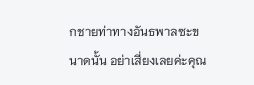กชายท่าทางอันธพาลซะขนาดนั้น อย่าเสี่ยงเลยค่ะคุณ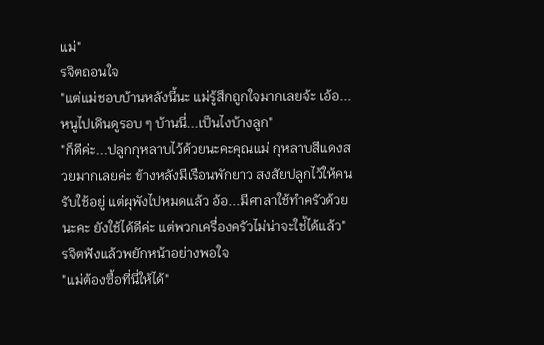แม่"
รจิตถอนใจ
"แต่แม่ชอบบ้านหลังนี้นะ แม่รู้สึกถูกใจมากเลยจ้ะ เอ้อ...หนูไปเดินดูรอบ ๆ บ้านนี่...เป็นไงบ้างลูก"
"ก็ดีค่ะ...ปลูกกุหลาบไว้ด้วยนะคะคุณแม่ กุหลาบสีแดงสวยมากเลยค่ะ ข้างหลังมีเรือนพักยาว สงสัยปลูกไว้ให้คนรับใช้อยู่ แต่ผุพังไปหมดแล้ว อ้อ...มีศาลาใช้ทำครัวด้วยนะคะ ยังใช้ได้ดีค่ะ แต่พวกเครื่องครัวไม่น่าจะใช่้ได้แล้ว"
รจิตฟังแล้วพยักหน้าอย่างพอใจ
"แม่ต้องซื้อที่นี่ให้ได้"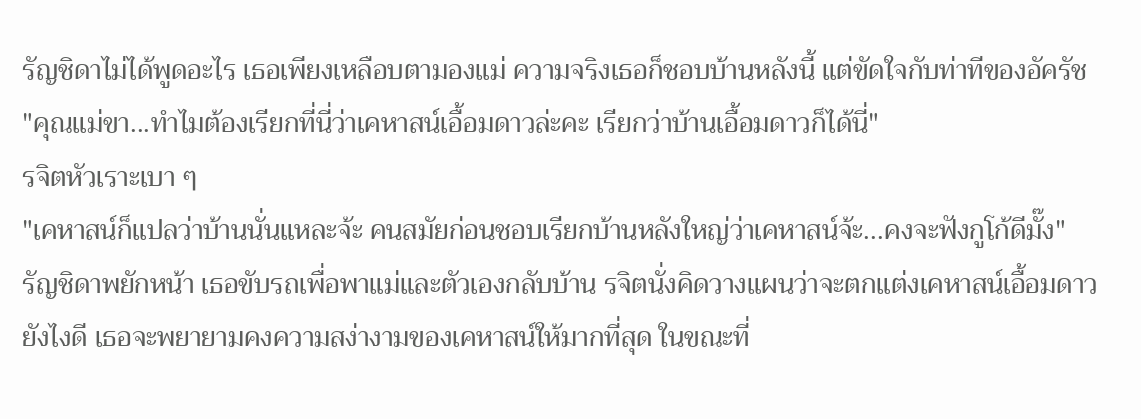รัญชิดาไม่ได้พูดอะไร เธอเพียงเหลือบตามองแม่ ความจริงเธอก็ชอบบ้านหลังนี้ แต่ขัดใจกับท่าทีของอัครัช
"คุณแม่ขา...ทำไมต้องเรียกที่นี่ว่าเคหาสน์เอื้อมดาวล่ะคะ เรียกว่าบ้านเอื้อมดาวก็ได้นี่"
รจิตหัวเราะเบา ๆ
"เคหาสน์ก็แปลว่าบ้านนั่นแหละจ้ะ คนสมัยก่อนชอบเรียกบ้านหลังใหญ่ว่าเคหาสน์จ้ะ...คงจะฟังกูโก้ดีมั๊ง"
รัญชิดาพยักหน้า เธอขับรถเพื่อพาแม่และตัวเองกลับบ้าน รจิตนั่งคิดวางแผนว่าจะตกแต่งเคหาสน์เอื้อมดาวยังไงดี เธอจะพยายามคงความสง่างามของเคหาสน์ให้มากที่สุด ในขณะที่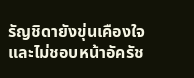รัญชิดายังขุ่นเคืองใจ และไม่ชอบหน้าอัครัช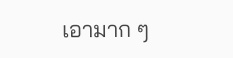เอามาก ๆ